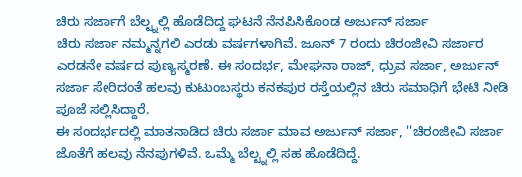ಚಿರು ಸರ್ಜಾಗೆ ಬೆಲ್ಟ್ನಲ್ಲಿ ಹೊಡೆದಿದ್ದ ಘಟನೆ ನೆನಪಿಸಿಕೊಂಡ ಅರ್ಜುನ್ ಸರ್ಜಾ
ಚಿರು ಸರ್ಜಾ ನಮ್ಮನ್ನಗಲಿ ಎರಡು ವರ್ಷಗಳಾಗಿವೆ. ಜೂನ್ 7 ರಂದು ಚಿರಂಜೀವಿ ಸರ್ಜಾರ ಎರಡನೇ ವರ್ಷದ ಪುಣ್ಯಸ್ಮರಣೆ. ಈ ಸಂದರ್ಭ, ಮೇಘನಾ ರಾಜ್, ಧ್ರುವ ಸರ್ಜಾ, ಅರ್ಜುನ್ ಸರ್ಜಾ ಸೇರಿದಂತೆ ಹಲವು ಕುಟುಂಬಸ್ಥರು ಕನಕಪುರ ರಸ್ತೆಯಲ್ಲಿನ ಚಿರು ಸಮಾಧಿಗೆ ಭೇಟಿ ನೀಡಿ ಪೂಜೆ ಸಲ್ಲಿಸಿದ್ದಾರೆ.
ಈ ಸಂದರ್ಭದಲ್ಲಿ ಮಾತನಾಡಿದ ಚಿರು ಸರ್ಜಾ ಮಾವ ಅರ್ಜುನ್ ಸರ್ಜಾ, ''ಚಿರಂಜೀವಿ ಸರ್ಜಾ ಜೊತೆಗೆ ಹಲವು ನೆನಪುಗಳಿವೆ. ಒಮ್ಮೆ ಬೆಲ್ಟ್ನಲ್ಲಿ ಸಹ ಹೊಡೆದಿದ್ದೆ.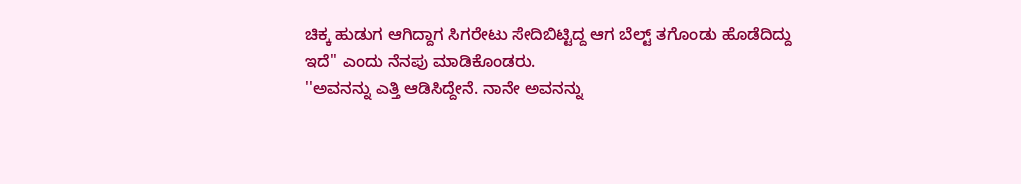ಚಿಕ್ಕ ಹುಡುಗ ಆಗಿದ್ದಾಗ ಸಿಗರೇಟು ಸೇದಿಬಿಟ್ಟಿದ್ದ ಆಗ ಬೆಲ್ಟ್ ತಗೊಂಡು ಹೊಡೆದಿದ್ದು ಇದೆ'' ಎಂದು ನೆನಪು ಮಾಡಿಕೊಂಡರು.
''ಅವನನ್ನು ಎತ್ತಿ ಆಡಿಸಿದ್ದೇನೆ. ನಾನೇ ಅವನನ್ನು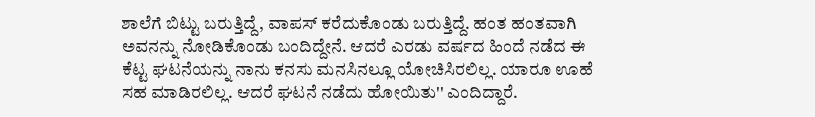ಶಾಲೆಗೆ ಬಿಟ್ಟು ಬರುತ್ತಿದ್ದೆ, ವಾಪಸ್ ಕರೆದುಕೊಂಡು ಬರುತ್ತಿದ್ದೆ. ಹಂತ ಹಂತವಾಗಿ ಅವನನ್ನು ನೋಡಿಕೊಂಡು ಬಂದಿದ್ದೇನೆ. ಆದರೆ ಎರಡು ವರ್ಷದ ಹಿಂದೆ ನಡೆದ ಈ ಕೆಟ್ಟ ಘಟನೆಯನ್ನು ನಾನು ಕನಸು ಮನಸಿನಲ್ಲೂ ಯೋಚಿಸಿರಲಿಲ್ಲ. ಯಾರೂ ಊಹೆ ಸಹ ಮಾಡಿರಲಿಲ್ಲ. ಆದರೆ ಘಟನೆ ನಡೆದು ಹೋಯಿತು'' ಎಂದಿದ್ದಾರೆ.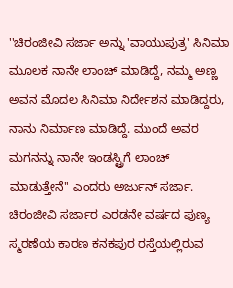''ಚಿರಂಜೀವಿ ಸರ್ಜಾ ಅನ್ನು 'ವಾಯುಪುತ್ರ' ಸಿನಿಮಾ ಮೂಲಕ ನಾನೇ ಲಾಂಚ್ ಮಾಡಿದ್ದೆ, ನಮ್ಮ ಅಣ್ಣ ಅವನ ಮೊದಲ ಸಿನಿಮಾ ನಿರ್ದೇಶನ ಮಾಡಿದ್ದರು, ನಾನು ನಿರ್ಮಾಣ ಮಾಡಿದ್ದೆ. ಮುಂದೆ ಅವರ ಮಗನನ್ನು ನಾನೇ ಇಂಡಸ್ಟ್ರಿಗೆ ಲಾಂಚ್ ಮಾಡುತ್ತೇನೆ'' ಎಂದರು ಅರ್ಜುನ್ ಸರ್ಜಾ.
ಚಿರಂಜೀವಿ ಸರ್ಜಾರ ಎರಡನೇ ವರ್ಷದ ಪುಣ್ಯ ಸ್ಮರಣೆಯ ಕಾರಣ ಕನಕಪುರ ರಸ್ತೆಯಲ್ಲಿರುವ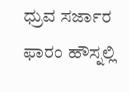ಧ್ರುವ ಸರ್ಜಾರ ಫಾರಂ ಹೌಸ್ನಲ್ಲಿ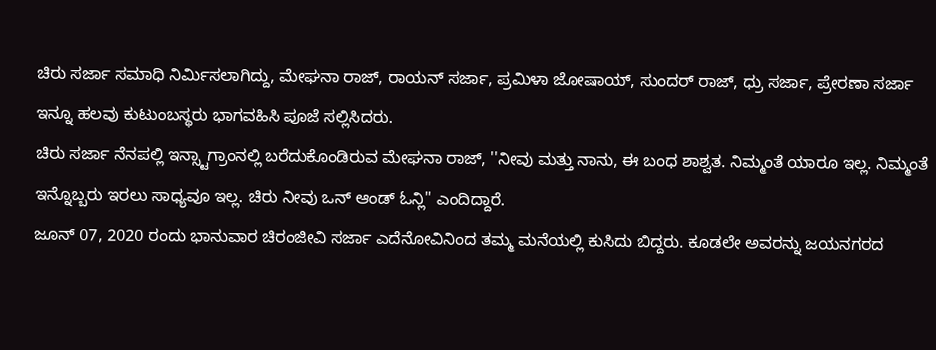ಚಿರು ಸರ್ಜಾ ಸಮಾಧಿ ನಿರ್ಮಿಸಲಾಗಿದ್ದು, ಮೇಘನಾ ರಾಜ್, ರಾಯನ್ ಸರ್ಜಾ, ಪ್ರಮಿಳಾ ಜೋಷಾಯ್, ಸುಂದರ್ ರಾಜ್, ಧ್ರು ಸರ್ಜಾ, ಪ್ರೇರಣಾ ಸರ್ಜಾ ಇನ್ನೂ ಹಲವು ಕುಟುಂಬಸ್ಥರು ಭಾಗವಹಿಸಿ ಪೂಜೆ ಸಲ್ಲಿಸಿದರು.
ಚಿರು ಸರ್ಜಾ ನೆನಪಲ್ಲಿ ಇನ್ಸ್ಟಾಗ್ರಾಂನಲ್ಲಿ ಬರೆದುಕೊಂಡಿರುವ ಮೇಘನಾ ರಾಜ್, ''ನೀವು ಮತ್ತು ನಾನು, ಈ ಬಂಧ ಶಾಶ್ವತ. ನಿಮ್ಮಂತೆ ಯಾರೂ ಇಲ್ಲ. ನಿಮ್ಮಂತೆ ಇನ್ನೊಬ್ಬರು ಇರಲು ಸಾಧ್ಯವೂ ಇಲ್ಲ. ಚಿರು ನೀವು ಒನ್ ಆಂಡ್ ಓನ್ಲಿ'' ಎಂದಿದ್ದಾರೆ.
ಜೂನ್ 07, 2020 ರಂದು ಭಾನುವಾರ ಚಿರಂಜೀವಿ ಸರ್ಜಾ ಎದೆನೋವಿನಿಂದ ತಮ್ಮ ಮನೆಯಲ್ಲಿ ಕುಸಿದು ಬಿದ್ದರು. ಕೂಡಲೇ ಅವರನ್ನು ಜಯನಗರದ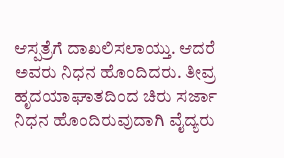ಆಸ್ಪತ್ರೆಗೆ ದಾಖಲಿಸಲಾಯ್ತು. ಆದರೆ ಅವರು ನಿಧನ ಹೊಂದಿದರು. ತೀವ್ರ ಹೃದಯಾಘಾತದಿಂದ ಚಿರು ಸರ್ಜಾ ನಿಧನ ಹೊಂದಿರುವುದಾಗಿ ವೈದ್ಯರು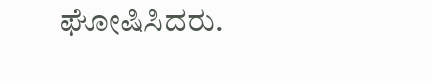ಘೋಷಿಸಿದರು.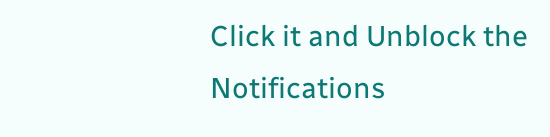Click it and Unblock the Notifications